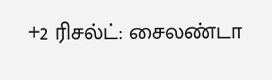+2 ரிசல்ட்: சைலண்டா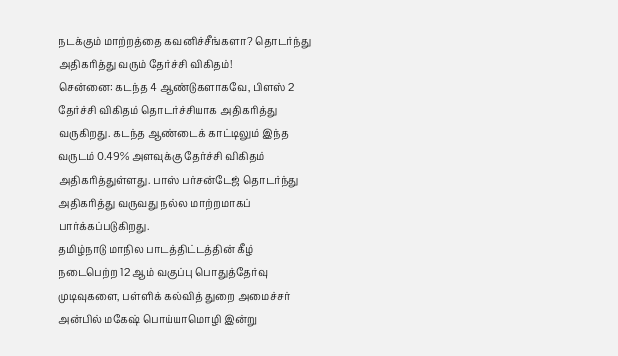நடக்கும் மாற்றத்தை கவனிச்சீங்களா? தொடர்ந்து அதிகரித்து வரும் தேர்ச்சி விகிதம்!
சென்னை: கடந்த 4 ஆண்டுகளாகவே, பிளஸ் 2 தேர்ச்சி விகிதம் தொடர்ச்சியாக அதிகரித்து வருகிறது. கடந்த ஆண்டைக் காட்டிலும் இந்த வருடம் 0.49% அளவுக்கு தேர்ச்சி விகிதம் அதிகரித்துள்ளது. பாஸ் பர்சன்டேஜ் தொடர்ந்து அதிகரித்து வருவது நல்ல மாற்றமாகப் பார்க்கப்படுகிறது.
தமிழ்நாடு மாநில பாடத்திட்டத்தின் கீழ் நடைபெற்ற 12 ஆம் வகுப்பு பொதுத்தேர்வு முடிவுகளை, பள்ளிக் கல்வித் துறை அமைச்சர் அன்பில் மகேஷ் பொய்யாமொழி இன்று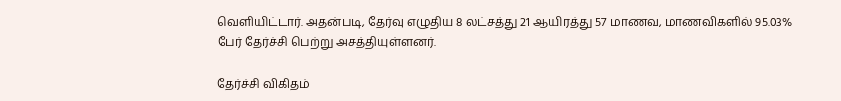வெளியிட்டார். அதன்படி, தேர்வு எழுதிய 8 லட்சத்து 21 ஆயிரத்து 57 மாணவ, மாணவிகளில் 95.03% பேர் தேர்ச்சி பெற்று அசத்தியுள்ளனர்.

தேர்ச்சி விகிதம்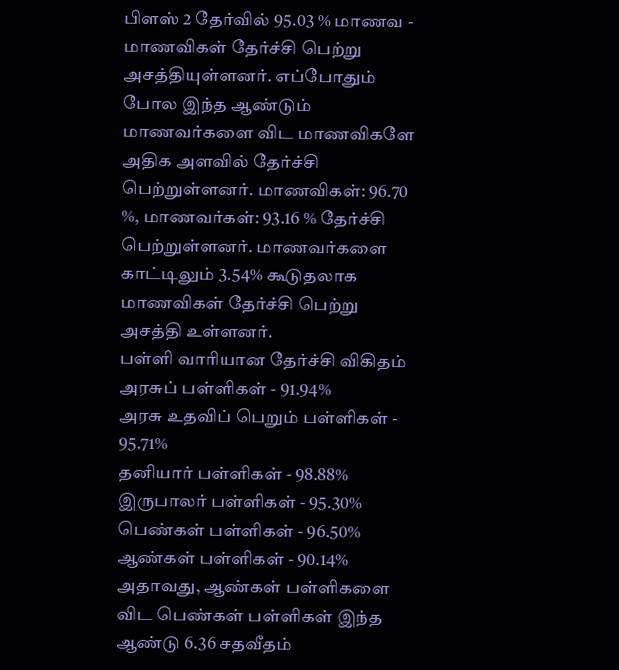பிளஸ் 2 தேர்வில் 95.03 % மாணவ - மாணவிகள் தேர்ச்சி பெற்று அசத்தியுள்ளனர். எப்போதும் போல இந்த ஆண்டும் மாணவர்களை விட மாணவிகளே அதிக அளவில் தேர்ச்சி பெற்றுள்ளனர். மாணவிகள்: 96.70 %, மாணவர்கள்: 93.16 % தேர்ச்சி பெற்றுள்ளனர். மாணவர்களை காட்டிலும் 3.54% கூடுதலாக மாணவிகள் தேர்ச்சி பெற்று அசத்தி உள்ளனர்.
பள்ளி வாரியான தேர்ச்சி விகிதம்
அரசுப் பள்ளிகள் - 91.94%
அரசு உதவிப் பெறும் பள்ளிகள் - 95.71%
தனியார் பள்ளிகள் - 98.88%
இருபாலர் பள்ளிகள் - 95.30%
பெண்கள் பள்ளிகள் - 96.50%
ஆண்கள் பள்ளிகள் - 90.14%
அதாவது, ஆண்கள் பள்ளிகளை விட பெண்கள் பள்ளிகள் இந்த ஆண்டு 6.36 சதவீதம்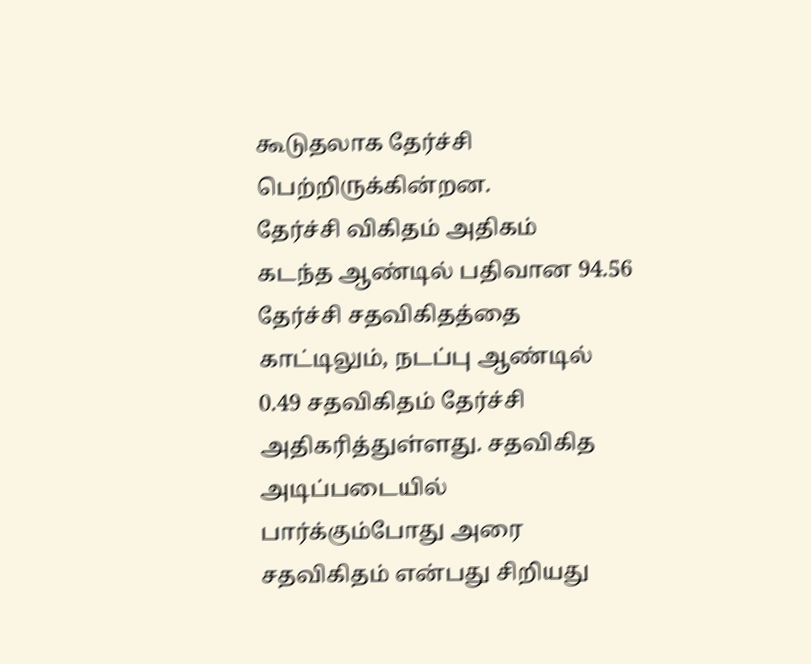கூடுதலாக தேர்ச்சி பெற்றிருக்கின்றன.
தேர்ச்சி விகிதம் அதிகம்
கடந்த ஆண்டில் பதிவான 94.56 தேர்ச்சி சதவிகிதத்தை காட்டிலும், நடப்பு ஆண்டில் 0.49 சதவிகிதம் தேர்ச்சி அதிகரித்துள்ளது. சதவிகித அடிப்படையில் பார்க்கும்போது அரை சதவிகிதம் என்பது சிறியது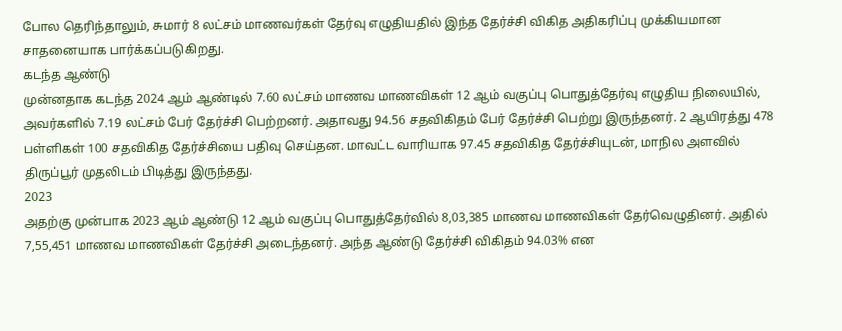போல தெரிந்தாலும், சுமார் 8 லட்சம் மாணவர்கள் தேர்வு எழுதியதில் இந்த தேர்ச்சி விகித அதிகரிப்பு முக்கியமான சாதனையாக பார்க்கப்படுகிறது.
கடந்த ஆண்டு
முன்னதாக கடந்த 2024 ஆம் ஆண்டில் 7.60 லட்சம் மாணவ மாணவிகள் 12 ஆம் வகுப்பு பொதுத்தேர்வு எழுதிய நிலையில், அவர்களில் 7.19 லட்சம் பேர் தேர்ச்சி பெற்றனர். அதாவது 94.56 சதவிகிதம் பேர் தேர்ச்சி பெற்று இருந்தனர். 2 ஆயிரத்து 478 பள்ளிகள் 100 சதவிகித தேர்ச்சியை பதிவு செய்தன. மாவட்ட வாரியாக 97.45 சதவிகித தேர்ச்சியுடன், மாநில அளவில் திருப்பூர் முதலிடம் பிடித்து இருந்தது.
2023
அதற்கு முன்பாக 2023 ஆம் ஆண்டு 12 ஆம் வகுப்பு பொதுத்தேர்வில் 8,03,385 மாணவ மாணவிகள் தேர்வெழுதினர். அதில் 7,55,451 மாணவ மாணவிகள் தேர்ச்சி அடைந்தனர். அந்த ஆண்டு தேர்ச்சி விகிதம் 94.03% என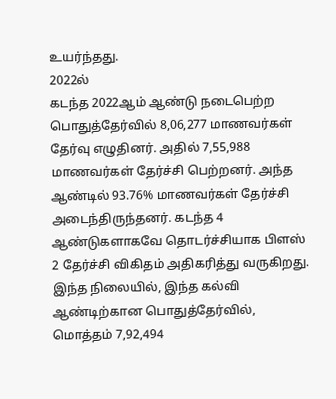உயர்ந்தது.
2022ல்
கடந்த 2022ஆம் ஆண்டு நடைபெற்ற பொதுத்தேர்வில் 8,06,277 மாணவர்கள் தேர்வு எழுதினர். அதில் 7,55,988 மாணவர்கள் தேர்ச்சி பெற்றனர். அந்த ஆண்டில் 93.76% மாணவர்கள் தேர்ச்சி அடைந்திருந்தனர். கடந்த 4 ஆண்டுகளாகவே தொடர்ச்சியாக பிளஸ் 2 தேர்ச்சி விகிதம் அதிகரித்து வருகிறது.
இந்த நிலையில், இந்த கல்வி ஆண்டிற்கான பொதுத்தேர்வில், மொத்தம் 7,92,494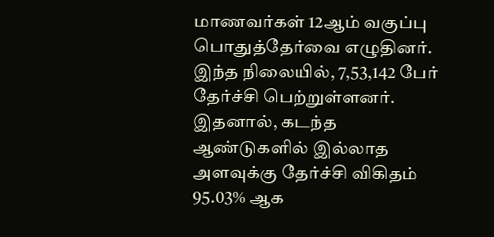மாணவர்கள் 12ஆம் வகுப்பு பொதுத்தேர்வை எழுதினர். இந்த நிலையில், 7,53,142 பேர் தேர்ச்சி பெற்றுள்ளனர். இதனால், கடந்த ஆண்டுகளில் இல்லாத அளவுக்கு தேர்ச்சி விகிதம் 95.03% ஆக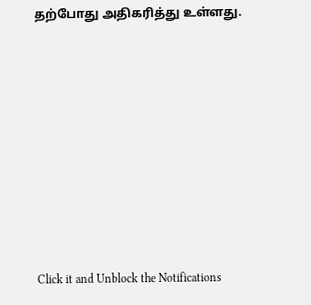தற்போது அதிகரித்து உள்ளது.












Click it and Unblock the Notifications